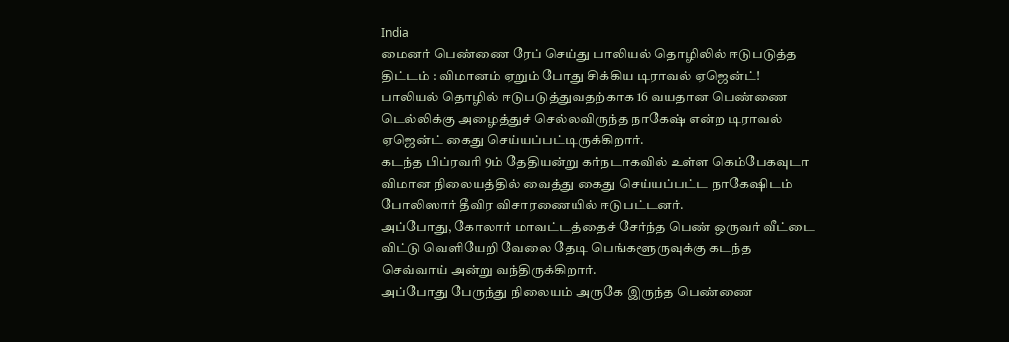India
மைனர் பெண்ணை ரேப் செய்து பாலியல் தொழிலில் ஈடுபடுத்த திட்டம் : விமானம் ஏறும் போது சிக்கிய டிராவல் ஏஜென்ட்!
பாலியல் தொழில் ஈடுபடுத்துவதற்காக 16 வயதான பெண்ணை டெல்லிக்கு அழைத்துச் செல்லவிருந்த நாகேஷ் என்ற டிராவல் ஏஜென்ட் கைது செய்யப்பட்டிருக்கிறார்.
கடந்த பிப்ரவரி 9ம் தேதியன்று கர்நடாகவில் உள்ள கெம்பேகவுடா விமான நிலையத்தில் வைத்து கைது செய்யப்பட்ட நாகேஷிடம் போலிஸார் தீவிர விசாரணையில் ஈடுபட்டனர்.
அப்போது, கோலார் மாவட்டத்தைச் சேர்ந்த பெண் ஒருவர் வீட்டை விட்டு வெளியேறி வேலை தேடி பெங்களூருவுக்கு கடந்த செவ்வாய் அன்று வந்திருக்கிறார்.
அப்போது பேருந்து நிலையம் அருகே இருந்த பெண்ணை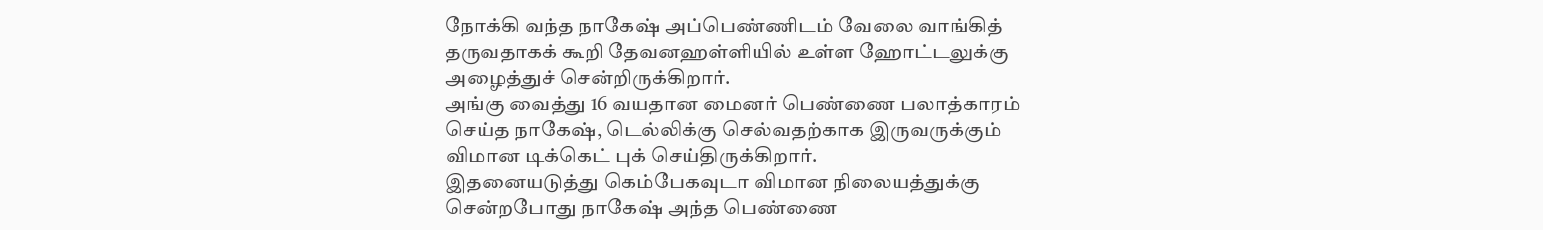நோக்கி வந்த நாகேஷ் அப்பெண்ணிடம் வேலை வாங்கித் தருவதாகக் கூறி தேவனஹள்ளியில் உள்ள ஹோட்டலுக்கு அழைத்துச் சென்றிருக்கிறார்.
அங்கு வைத்து 16 வயதான மைனர் பெண்ணை பலாத்காரம் செய்த நாகேஷ், டெல்லிக்கு செல்வதற்காக இருவருக்கும் விமான டிக்கெட் புக் செய்திருக்கிறார்.
இதனையடுத்து கெம்பேகவுடா விமான நிலையத்துக்கு சென்றபோது நாகேஷ் அந்த பெண்ணை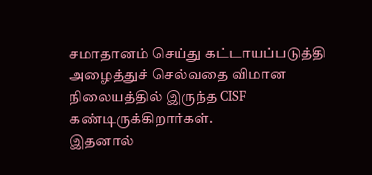சமாதானம் செய்து கட்டாயப்படுத்தி அழைத்துச் செல்வதை விமான நிலையத்தில் இருந்த CISF கண்டிருக்கிறார்கள்.
இதனால்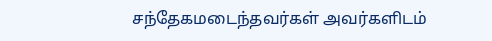சந்தேகமடைந்தவர்கள் அவர்களிடம்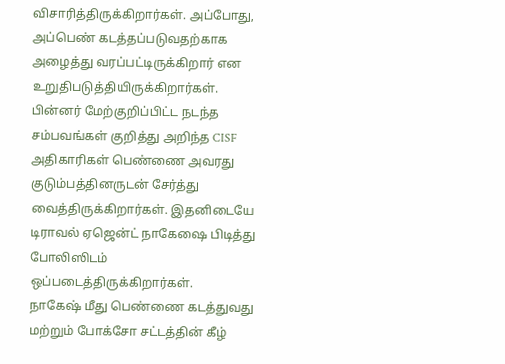விசாரித்திருக்கிறார்கள். அப்போது, அப்பெண் கடத்தப்படுவதற்காக அழைத்து வரப்பட்டிருக்கிறார் என உறுதிபடுத்தியிருக்கிறார்கள்.
பின்னர் மேற்குறிப்பிட்ட நடந்த சம்பவங்கள் குறித்து அறிந்த CISF அதிகாரிகள் பெண்ணை அவரது குடும்பத்தினருடன் சேர்த்து வைத்திருக்கிறார்கள். இதனிடையே டிராவல் ஏஜென்ட் நாகேஷை பிடித்து போலிஸிடம் ஒப்படைத்திருக்கிறார்கள்.
நாகேஷ் மீது பெண்ணை கடத்துவது மற்றும் போக்சோ சட்டத்தின் கீழ்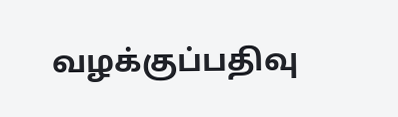வழக்குப்பதிவு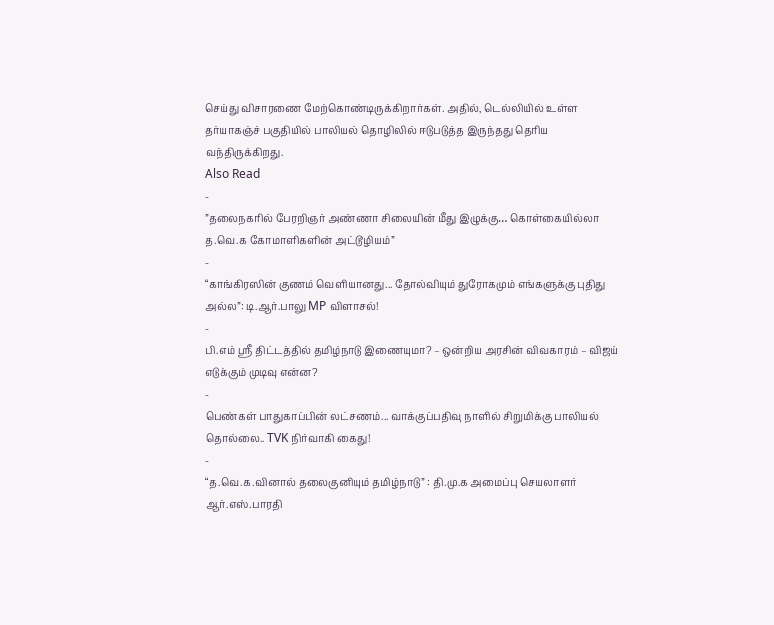செய்து விசாரணை மேற்கொண்டிருக்கிறார்கள். அதில், டெல்லியில் உள்ள தர்யாகஞ்ச் பகுதியில் பாலியல் தொழிலில் ஈடுபடுத்த இருந்தது தெரிய வந்திருக்கிறது.
Also Read
-
”தலைநகரில் பேரறிஞர் அண்ணா சிலையின் மீது இழுக்கு… கொள்கையில்லா த.வெ.க கோமாளிகளின் அட்டூழியம்”
-
“காங்கிரஸின் குணம் வெளியானது... தோல்வியும் துரோகமும் எங்களுக்கு புதிது அல்ல”: டி.ஆர்.பாலு MP விளாசல்!
-
பி.எம் ஸ்ரீ திட்டத்தில் தமிழ்நாடு இணையுமா? – ஒன்றிய அரசின் விவகாரம் – விஜய் எடுக்கும் முடிவு என்ன?
-
பெண்கள் பாதுகாப்பின் லட்சணம்... வாக்குப்பதிவு நாளில் சிறுமிக்கு பாலியல் தொல்லை.. TVK நிர்வாகி கைது!
-
“த.வெ.க.வினால் தலைகுனியும் தமிழ்நாடு” : தி.மு.க அமைப்பு செயலாளர் ஆர்.எஸ்.பாரதி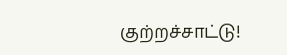குற்றச்சாட்டு!